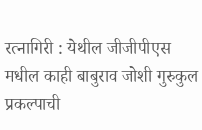रत्नागिरी : येथील जीजीपीएस मधील काही बाबुराव जोशी गुरुकुल प्रकल्पाची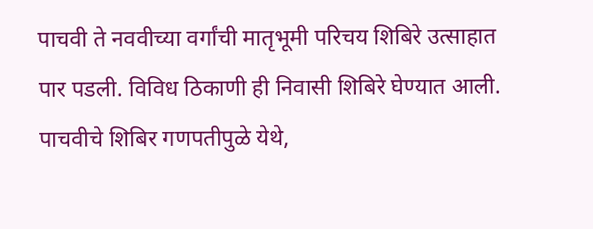पाचवी ते नववीच्या वर्गांची मातृभूमी परिचय शिबिरे उत्साहात पार पडली. विविध ठिकाणी ही निवासी शिबिरे घेण्यात आली. पाचवीचे शिबिर गणपतीपुळे येथे,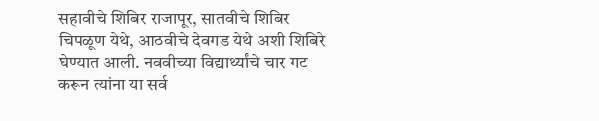सहावीचे शिबिर राजापूर, सातवीचे शिबिर चिपळूण येथे, आठवीचे देवगड येथे अशी शिबिरे घेण्यात आली. नववीच्या विद्यार्थ्यांचे चार गट करून त्यांना या सर्व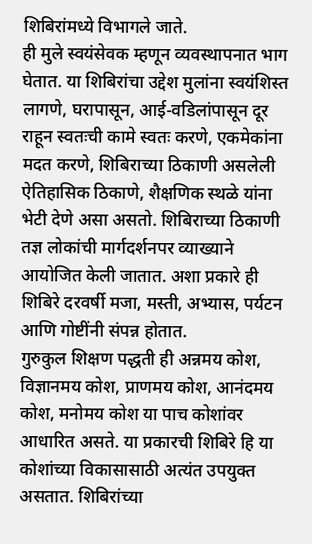शिबिरांमध्ये विभागले जाते.
ही मुले स्वयंसेवक म्हणून व्यवस्थापनात भाग घेतात. या शिबिरांचा उद्देश मुलांना स्वयंशिस्त लागणे, घरापासून, आई-वडिलांपासून दूर राहून स्वतःची कामे स्वतः करणे, एकमेकांना मदत करणे, शिबिराच्या ठिकाणी असलेली ऐतिहासिक ठिकाणे, शैक्षणिक स्थळे यांना भेटी देणे असा असतो. शिबिराच्या ठिकाणी तज्ञ लोकांची मार्गदर्शनपर व्याख्याने आयोजित केली जातात. अशा प्रकारे ही शिबिरे दरवर्षी मजा, मस्ती, अभ्यास, पर्यटन आणि गोष्टींनी संपन्न होतात.
गुरुकुल शिक्षण पद्धती ही अन्नमय कोश, विज्ञानमय कोश, प्राणमय कोश, आनंदमय कोश, मनोमय कोश या पाच कोशांवर आधारित असते. या प्रकारची शिबिरे हि या कोशांच्या विकासासाठी अत्यंत उपयुक्त असतात. शिबिरांच्या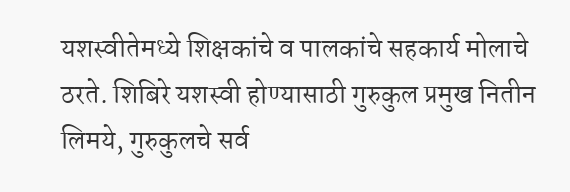यशस्वीतेमध्ये शिक्षकांचे व पालकांचे सहकार्य मोलाचे ठरते. शिबिरे यशस्वी होण्यासाठी गुरुकुल प्रमुख नितीन लिमये, गुरुकुलचे सर्व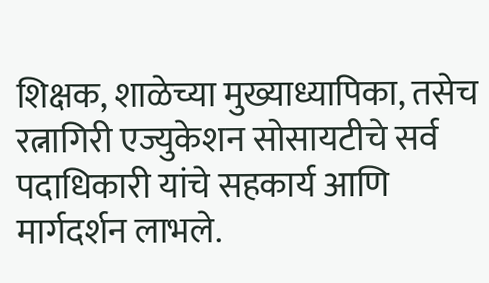शिक्षक, शाळेच्या मुख्याध्यापिका, तसेच रत्नागिरी एज्युकेशन सोसायटीचे सर्व पदाधिकारी यांचे सहकार्य आणि मार्गदर्शन लाभले.